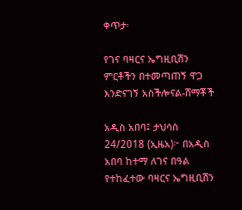ቀጥታ፡

የገና ባዛርና ኤግዚቢሽን ምርቶችን በተመጣጠኝ ዋጋ እንድናገኝ አስችሎናል-ሸማቾች

አዲስ አበባ፤ ታህሳስ 24/2018 (ኢዜአ)፦ በአዲስ አበባ ከተማ ለገና በዓል የተከፈተው ባዛርና ኤግዚቢሽን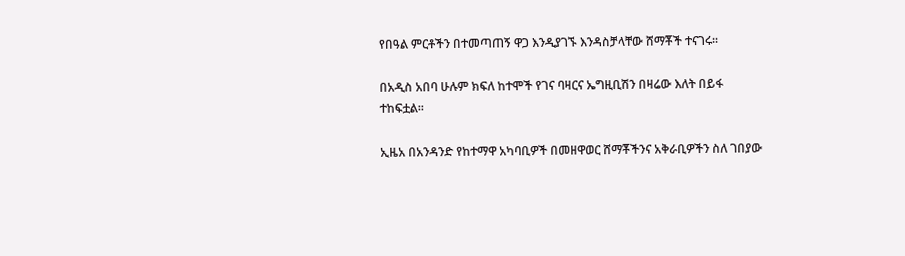የበዓል ምርቶችን በተመጣጠኝ ዋጋ እንዲያገኙ እንዳስቻላቸው ሸማቾች ተናገሩ፡፡

በአዲስ አበባ ሁሉም ክፍለ ከተሞች የገና ባዛርና ኤግዚቢሽን በዛሬው እለት በይፋ ተከፍቷል፡፡

ኢዜአ በአንዳንድ የከተማዋ አካባቢዎች በመዘዋወር ሸማቾችንና አቅራቢዎችን ስለ ገበያው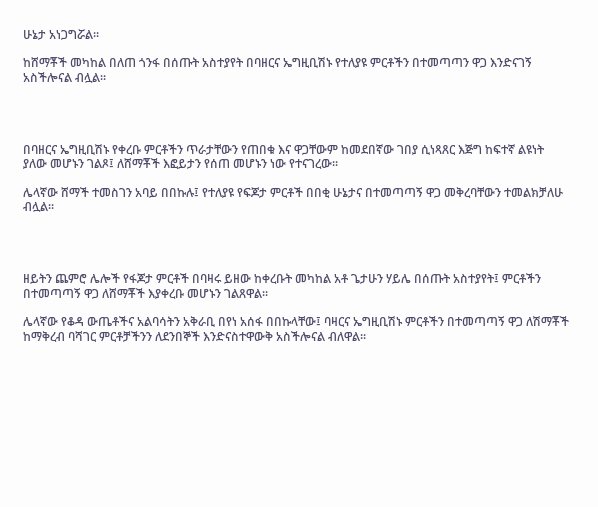ሁኔታ አነጋግሯል፡፡

ከሸማቾች መካከል በለጠ ጎንፋ በሰጡት አስተያየት በባዘርና ኤግዚቢሽኑ የተለያዩ ምርቶችን በተመጣጣን ዋጋ እንድናገኝ አስችሎናል ብሏል፡፡




በባዘርና ኤግዚቢሽኑ የቀረቡ ምርቶችን ጥራታቸውን የጠበቁ እና ዋጋቸውም ከመደበኛው ገበያ ሲነጻጸር እጅግ ከፍተኛ ልዩነት ያለው መሆኑን ገልጾ፤ ለሸማቾች እፎይታን የሰጠ መሆኑን ነው የተናገረው፡፡

ሌላኛው ሸማች ተመስገን አባይ በበኩሉ፤ የተለያዩ የፍጆታ ምርቶች በበቂ ሁኔታና በተመጣጣኝ ዋጋ መቅረባቸውን ተመልክቻለሁ ብሏል፡፡




ዘይትን ጨምሮ ሌሎች የፋጆታ ምርቶች በባዛሩ ይዘው ከቀረቡት መካከል አቶ ጌታሁን ሃይሌ በሰጡት አስተያየት፤ ምርቶችን በተመጣጣኝ ዋጋ ለሸማቾች እያቀረቡ መሆኑን ገልጸዋል፡፡

ሌላኛው የቆዳ ውጤቶችና አልባሳትን አቅራቢ በየነ አሰፋ በበኩላቸው፤ ባዛርና ኤግዚቢሽኑ ምርቶችን በተመጣጣኝ ዋጋ ለሽማቾች ከማቅረብ ባሻገር ምርቶቻችንን ለደንበኞች እንድናስተዋውቅ አስችሎናል ብለዋል፡፡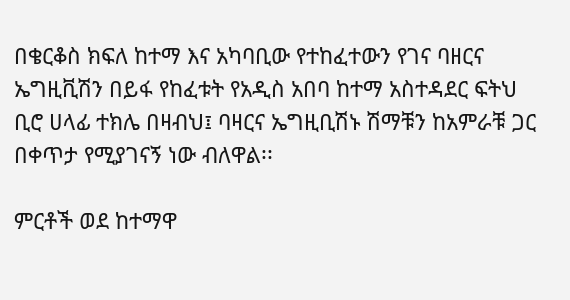በቄርቆስ ክፍለ ከተማ እና አካባቢው የተከፈተውን የገና ባዘርና ኤግዚቪሽን በይፋ የከፈቱት የአዲስ አበባ ከተማ አስተዳደር ፍትህ ቢሮ ሀላፊ ተክሌ በዛብህ፤ ባዛርና ኤግዚቢሽኑ ሽማቹን ከአምራቹ ጋር በቀጥታ የሚያገናኝ ነው ብለዋል፡፡

ምርቶች ወደ ከተማዋ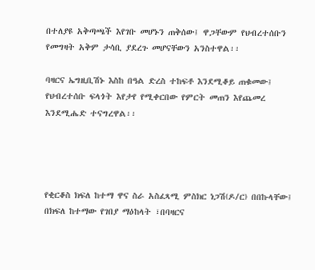በተለያዩ አቅጣጫች እየገቡ መሆኑን ጠቅሰው፤ ዋጋቸውም የህብረተሰቡን የመግዛት አቅም ታሳቢ ያደረጉ መሆናቸውን አንስተዋል፡፡

ባዛርና ኤግዚቢሽኑ እስከ በዓል ድረስ ተከፍቶ እንደሚቆይ ጠቁመው፤ የህብረተሰቡ ፍላጎት እየታየ የሚቀርበው የምርት መጠን እየጨመረ እንደሚሔድ ተናግረዋል፡፡




የቂርቆስ ክፍለ ከተማ ዋና ስራ አስፈጻሚ ምስክር ነጋሽ(ዶ/ር) በበኩላቸው፤ በክፍለ ከተማው የገበያ ማዕከላት ፣በባዛርና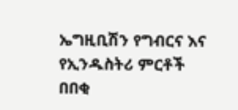ኤግዚቢሽን የግብርና እና የኢንዱስትሪ ምርቶች በበቂ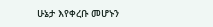ሁኔታ እየቀረቡ መሆኑን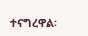ተናግረዋል፡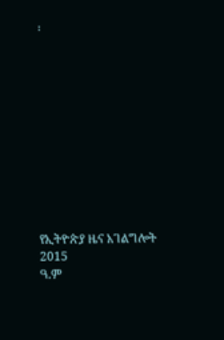፡











የኢትዮጵያ ዜና አገልግሎት
2015
ዓ.ም